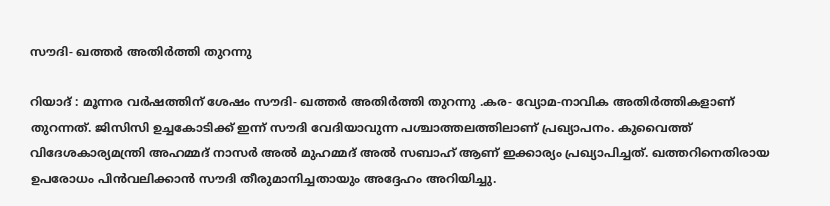സൗദി- ഖത്തര്‍ അതിര്‍ത്തി തുറന്നു

റിയാദ് : മൂന്നര വര്‍ഷത്തിന് ശേഷം സൗദി- ഖത്തര്‍ അതിര്‍ത്തി തുറന്നു .കര- വ്യോമ-നാവിക അതിര്‍ത്തികളാണ് തുറന്നത്. ജിസിസി ഉച്ചകോടിക്ക് ഇന്ന് സൗദി വേദിയാവുന്ന പശ്ചാത്തലത്തിലാണ് പ്രഖ്യാപനം. കുവൈത്ത് വിദേശകാര്യമന്ത്രി അഹമ്മദ് നാസര്‍ അല്‍ മുഹമ്മദ് അല്‍ സബാഹ് ആണ് ഇക്കാര്യം പ്രഖ്യാപിച്ചത്. ഖത്തറിനെതിരായ ഉപരോധം പിന്‍വലിക്കാന്‍ സൗദി തീരുമാനിച്ചതായും അദ്ദേഹം അറിയിച്ചു.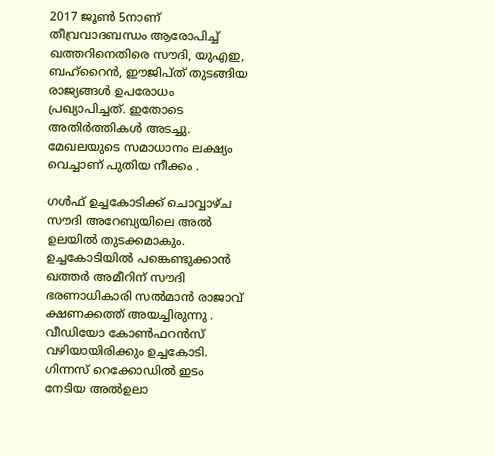2017 ജൂണ്‍ 5നാണ് തീവ്രവാദബന്ധം ആരോപിച്ച് ഖത്തറിനെതിരെ സൗദി, യുഎഇ, ബഹ്‌റൈന്‍, ഈജിപ്ത് തുടങ്ങിയ രാജ്യങ്ങള്‍ ഉപരോധം പ്രഖ്യാപിച്ചത്. ഇതോടെ അതിര്‍ത്തികള്‍ അടച്ചു. മേഖലയുടെ സമാധാനം ലക്ഷ്യം വെച്ചാണ് പുതിയ നീക്കം .

ഗള്‍ഫ് ഉച്ചകോടിക്ക് ചൊവ്വാഴ്ച സൗദി അറേബ്യയിലെ അല്‍ ഉലയില്‍ തുടക്കമാകും. ഉച്ചകോടിയില്‍ പങ്കെണ്ടുക്കാന്‍ ഖത്തര്‍ അമീറിന് സൗദി ഭരണാധികാരി സല്‍മാന്‍ രാജാവ് ക്ഷണക്കത്ത് അയച്ചിരുന്നു . വീഡിയോ കോണ്‍ഫറന്‍സ് വഴിയായിരിക്കും ഉച്ചകോടി. ഗിന്നസ് റെക്കോഡില്‍ ഇടം നേടിയ അല്‍ഉലാ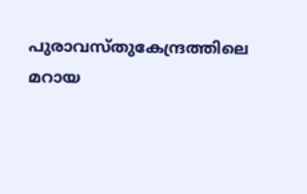പുരാവസ്തുകേന്ദ്രത്തിലെ മറായ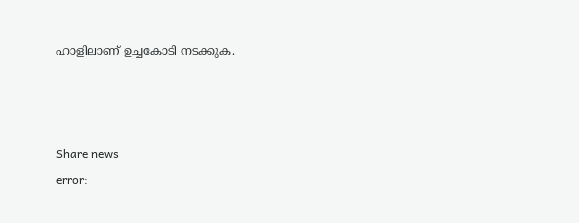ഹാളിലാണ് ഉച്ചകോടി നടക്കുക.



Share news
error: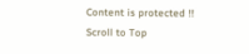Content is protected !!
Scroll to Top